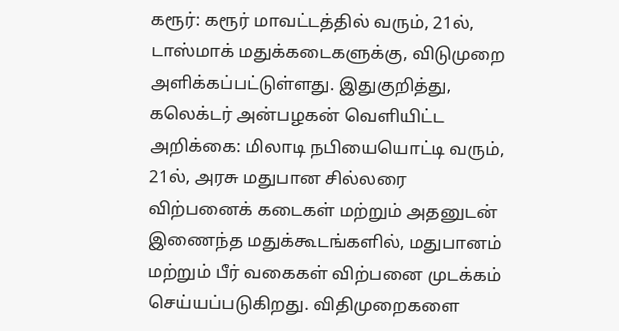கரூர்: கரூர் மாவட்டத்தில் வரும், 21ல், டாஸ்மாக் மதுக்கடைகளுக்கு, விடுமுறை அளிக்கப்பட்டுள்ளது. இதுகுறித்து, கலெக்டர் அன்பழகன் வெளியிட்ட அறிக்கை: மிலாடி நபியையொட்டி வரும், 21ல், அரசு மதுபான சில்லரை விற்பனைக் கடைகள் மற்றும் அதனுடன் இணைந்த மதுக்கூடங்களில், மதுபானம் மற்றும் பீர் வகைகள் விற்பனை முடக்கம் செய்யப்படுகிறது. விதிமுறைகளை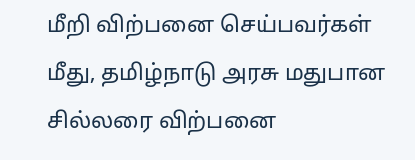மீறி விற்பனை செய்பவர்கள் மீது, தமிழ்நாடு அரசு மதுபான சில்லரை விற்பனை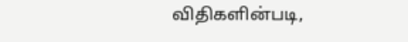விதிகளின்படி,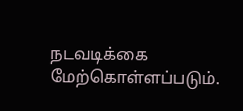நடவடிக்கை மேற்கொள்ளப்படும்.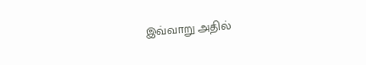இவ்வாறு அதில்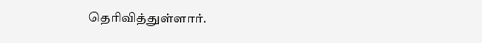தெரிவித்துள்ளார்.